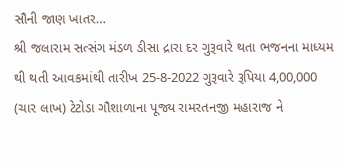સૌની જાણ ખાતર…
શ્રી જલારામ સત્સંગ મંડળ ડીસા દ્રારા દર ગુરૂવારે થતા ભજનના માધ્યમ થી થતી આવકમાંથી તારીખ 25-8-2022 ગુરૂવારે રૂપિયા 4,00,000 (ચાર લાખ) ટેટોડા ગૌશાળાના પૂજ્ય રામરતનજી મહારાજ ને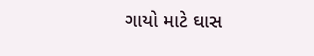ગાયો માટે ઘાસ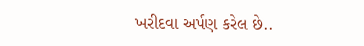ખરીદવા અર્પણ કરેલ છે..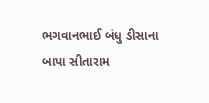ભગવાનભાઈ બંધુ ડીસાના બાપા સીતારામ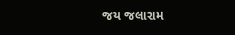જય જલારામ